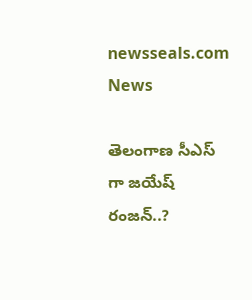newsseals.com
News

తెలంగాణ సీఎస్ గా జ‌యేష్ రంజ‌న్..?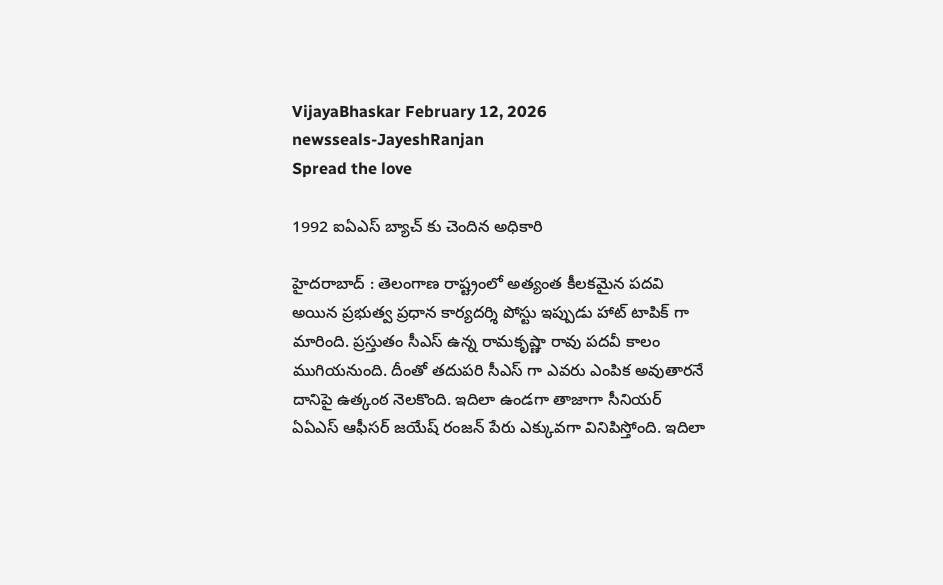VijayaBhaskar February 12, 2026
newsseals-JayeshRanjan
Spread the love

1992 ఐఏఎస్ బ్యాచ్ కు చెందిన అధికారి

హైద‌రాబాద్ : తెలంగాణ రాష్ట్రంలో అత్యంత కీల‌క‌మైన ప‌ద‌వి అయిన ప్ర‌భుత్వ ప్ర‌ధాన కార్య‌ద‌ర్శి పోస్టు ఇప్పుడు హాట్ టాపిక్ గా మారింది. ప్ర‌స్తుతం సీఎస్ ఉన్న రామ‌కృష్ణా రావు ప‌ద‌వీ కాలం ముగియ‌నుంది. దీంతో త‌దుప‌రి సీఎస్ గా ఎవ‌రు ఎంపిక అవుతార‌నే దానిపై ఉత్కంఠ నెల‌కొంది. ఇదిలా ఉండ‌గా తాజాగా సీనియ‌ర్ ఏఏఎస్ ఆఫీస‌ర్ జ‌యేష్ రంజ‌న్ పేరు ఎక్కువ‌గా వినిపిస్తోంది. ఇదిలా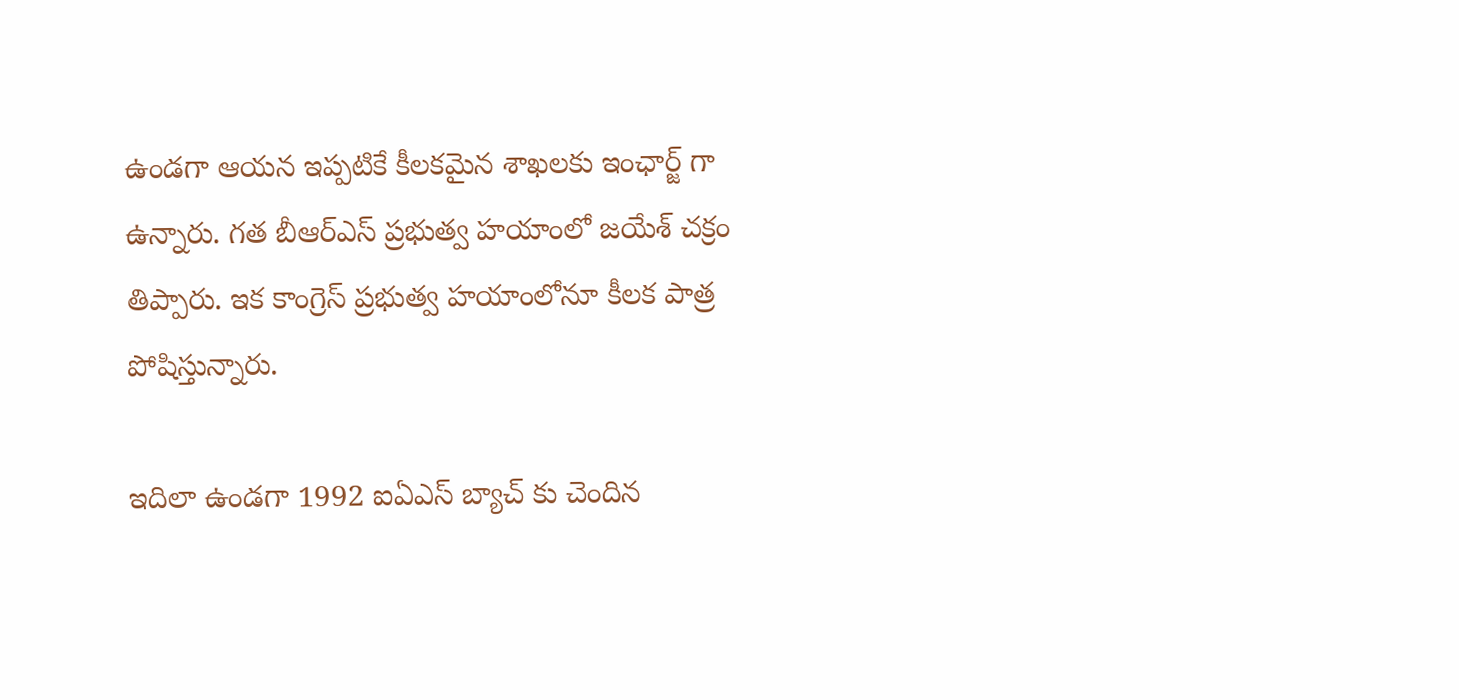ఉండ‌గా ఆయ‌న ఇప్ప‌టికే కీల‌క‌మైన శాఖ‌ల‌కు ఇంఛార్జ్ గా ఉన్నారు. గ‌త బీఆర్ఎస్ ప్ర‌భుత్వ హయాంలో జ‌యేశ్ చ‌క్రం తిప్పారు. ఇక కాంగ్రెస్ ప్ర‌భుత్వ హ‌యాంలోనూ కీల‌క పాత్ర పోషిస్తున్నారు.

ఇదిలా ఉండ‌గా 1992 ఐఏఎస్ బ్యాచ్ కు చెందిన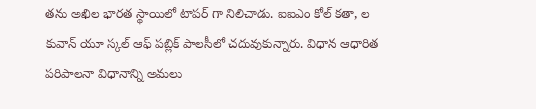త‌ను అఖిల భారత స్థాయిలో టాపర్ గా నిలిచాడు. ఐఐఎం కోల్ క‌తా, ల కువాన్ యూ స్క‌ల్ ఆఫ్ ప‌బ్లిక్ పాల‌సీలో చ‌దువుకున్నారు. విధాన ఆధారిత పరిపాల‌నా విధానాన్ని అమ‌లు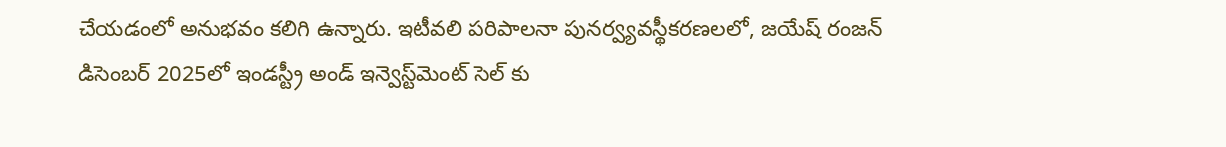చేయ‌డంలో అనుభ‌వం క‌లిగి ఉన్నారు. ఇటీవలి పరిపాలనా పునర్వ్యవస్థీకరణలలో, జ‌యేష్ రంజన్ డిసెంబర్ 2025లో ఇండస్ట్రీ అండ్ ఇన్వెస్ట్‌మెంట్ సెల్ కు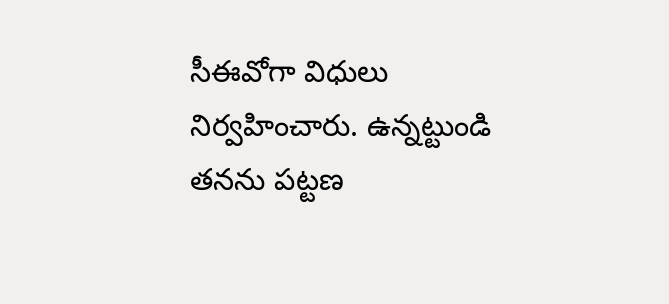సీఈవోగా విధులు నిర్వ‌హించారు. ఉన్న‌ట్టుండి త‌న‌ను ప‌ట్ట‌ణ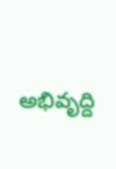అభివృద్ది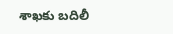శాఖ‌కు బ‌దిలీ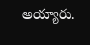అయ్యారు.